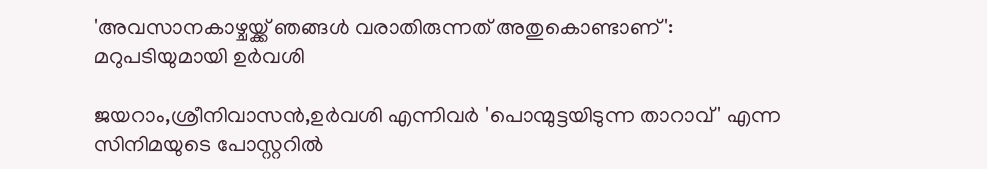'അവസാനകാഴ്ചയ്ക്ക് ഞങ്ങൾ വരാതിരുന്നത് അതുകൊണ്ടാണ്': മറുപടിയുമായി ഉര്‍വശി

ജയറാം,ശ്രീനിവാസൻ,ഉർവശി എന്നിവർ 'പൊന്മുട്ടയിടുന്ന താറാവ്' എന്ന സിനിമയുടെ പോസ്റ്ററിൽ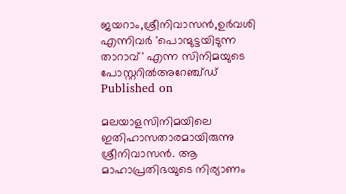ജയറാം,ശ്രീനിവാസൻ,ഉർവശി എന്നിവർ 'പൊന്മുട്ടയിടുന്ന താറാവ്' എന്ന സിനിമയുടെ പോസ്റ്ററിൽഅറേഞ്ച്ഡ്
Published on

മലയാളസിനിമയിലെ ഇതിഹാസതാരമായിരുന്നു ശ്രീനിവാസന്‍. ആ മാഹാപ്രതിഭയുടെ നിര്യാണം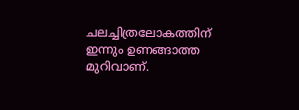ചലച്ചിത്രലോകത്തിന് ഇന്നും ഉണങ്ങാത്ത മുറിവാണ്.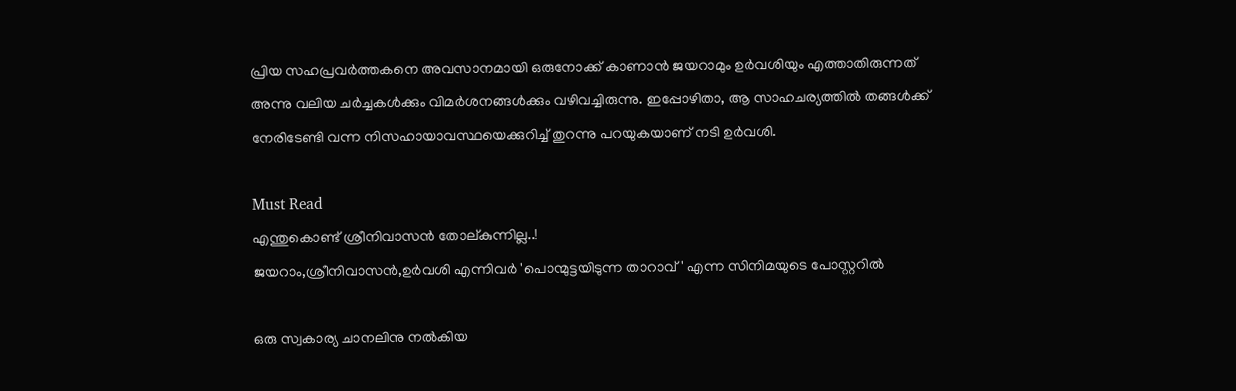പ്രിയ സഹപ്രവര്‍ത്തകനെ അവസാനമായി ഒരുനോക്ക് കാണാന്‍ ജയറാമും ഉര്‍വശിയും എത്താതിരുന്നത് അന്നു വലിയ ചര്‍ച്ചകള്‍ക്കും വിമര്‍ശനങ്ങള്‍ക്കും വഴിവച്ചിരുന്നു. ഇപ്പോഴിതാ, ആ സാഹചര്യത്തില്‍ തങ്ങള്‍ക്ക് നേരിടേണ്ടി വന്ന നിസഹായാവസ്ഥയെക്കുറിച്ച് തുറന്നു പറയുകയാണ് നടി ഉര്‍വശി.

Must Read
എന്തുകൊണ്ട് ശ്രീനിവാസൻ തോല്കുന്നില്ല..!
ജയറാം,ശ്രീനിവാസൻ,ഉർവശി എന്നിവർ 'പൊന്മുട്ടയിടുന്ന താറാവ്' എന്ന സിനിമയുടെ പോസ്റ്ററിൽ

ഒരു സ്വകാര്യ ചാനലിനു നല്‍കിയ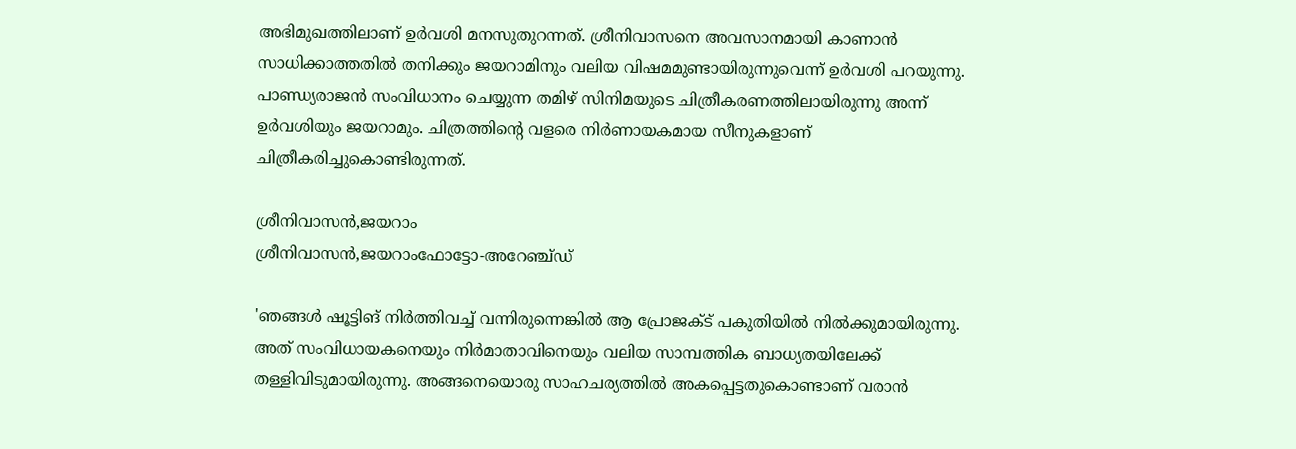അഭിമുഖത്തിലാണ് ഉർവശി മനസുതുറന്നത്. ശ്രീനിവാസനെ അവസാനമായി കാണാന്‍ സാധിക്കാത്തതില്‍ തനിക്കും ജയറാമിനും വലിയ വിഷമമുണ്ടായിരുന്നുവെന്ന് ഉര്‍വശി പറയുന്നു. പാണ്ഡ്യരാജന്‍ സംവിധാനം ചെയ്യുന്ന തമിഴ് സിനിമയുടെ ചിത്രീകരണത്തിലായിരുന്നു അന്ന് ഉര്‍വശിയും ജയറാമും. ചിത്രത്തിന്റെ വളരെ നിര്‍ണായകമായ സീനുകളാണ് ചിത്രീകരിച്ചുകൊണ്ടിരുന്നത്.

ശ്രീനിവാസൻ,ജയറാം
ശ്രീനിവാസൻ,ജയറാംഫോട്ടോ-അറേഞ്ച്ഡ്

'ഞങ്ങള്‍ ഷൂട്ടിങ് നിര്‍ത്തിവച്ച് വന്നിരുന്നെങ്കില്‍ ആ പ്രോജക്ട് പകുതിയില്‍ നില്‍ക്കുമായിരുന്നു. അത് സംവിധായകനെയും നിര്‍മാതാവിനെയും വലിയ സാമ്പത്തിക ബാധ്യതയിലേക്ക് തള്ളിവിടുമായിരുന്നു. അങ്ങനെയൊരു സാഹചര്യത്തില്‍ അകപ്പെട്ടതുകൊണ്ടാണ് വരാന്‍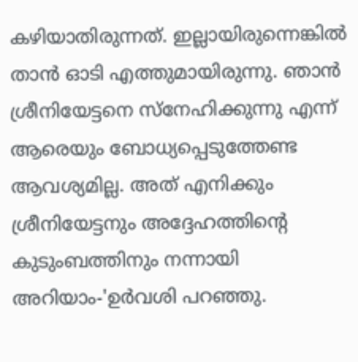കഴിയാതിരുന്നത്. ഇല്ലായിരുന്നെങ്കില്‍ താന്‍ ഓടി എത്തുമായിരുന്നു. ഞാന്‍ ശ്രീനിയേട്ടനെ സ്‌നേഹിക്കുന്നു എന്ന് ആരെയും ബോധ്യപ്പെടുത്തേണ്ട ആവശ്യമില്ല. അത് എനിക്കും ശ്രീനിയേട്ടനും അദ്ദേഹത്തിന്റെ കുടുംബത്തിനും നന്നായി അറിയാം-'ഉര്‍വശി പറഞ്ഞു.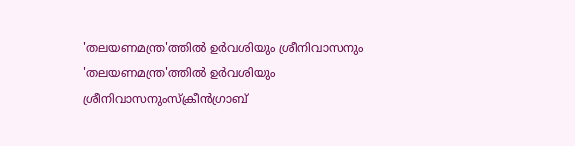'തലയണമന്ത്ര'ത്തിൽ ഉർവശിയും ശ്രീനിവാസനും
'തലയണമന്ത്ര'ത്തിൽ ഉർവശിയും ശ്രീനിവാസനുംസ്ക്രീൻഗ്രാബ്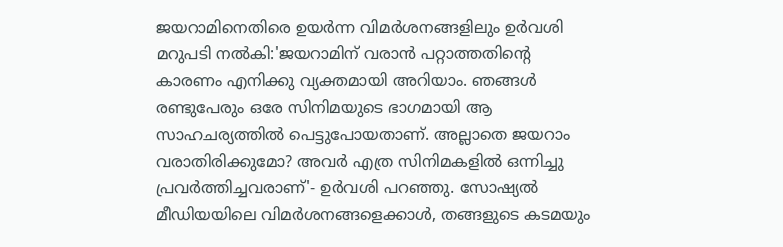ജയറാമിനെതിരെ ഉയര്‍ന്ന വിമര്‍ശനങ്ങളിലും ഉര്‍വശി മറുപടി നല്‍കി:'ജയറാമിന് വരാന്‍ പറ്റാത്തതിന്റെ കാരണം എനിക്കു വ്യക്തമായി അറിയാം. ഞങ്ങള്‍ രണ്ടുപേരും ഒരേ സിനിമയുടെ ഭാഗമായി ആ സാഹചര്യത്തില്‍ പെട്ടുപോയതാണ്. അല്ലാതെ ജയറാം വരാതിരിക്കുമോ? അവര്‍ എത്ര സിനിമകളില്‍ ഒന്നിച്ചു പ്രവര്‍ത്തിച്ചവരാണ്'- ഉര്‍വശി പറഞ്ഞു. സോഷ്യല്‍ മീഡിയയിലെ വിമര്‍ശനങ്ങളെക്കാള്‍, തങ്ങളുടെ കടമയും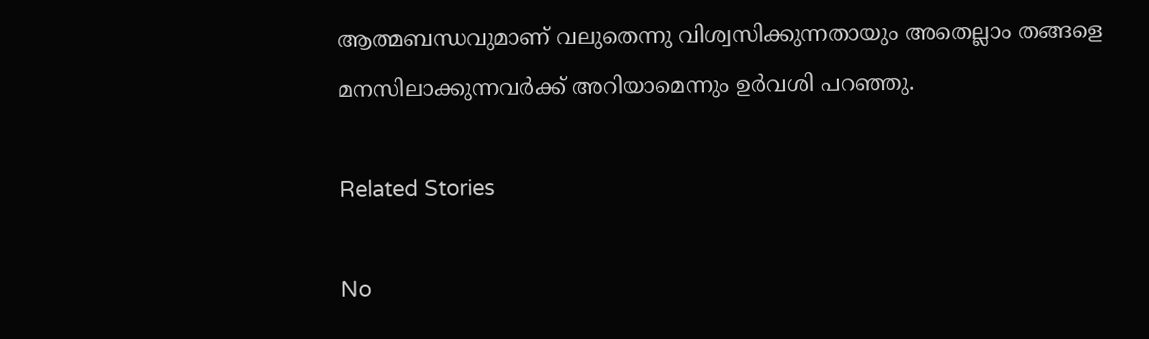ആത്മബന്ധവുമാണ് വലുതെന്നു വിശ്വസിക്കുന്നതായും അതെല്ലാം തങ്ങളെ മനസിലാക്കുന്നവര്‍ക്ക് അറിയാമെന്നും ഉര്‍വശി പറഞ്ഞു.

Related Stories

No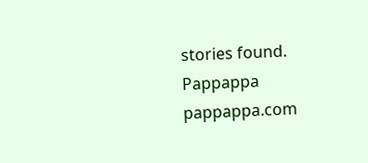stories found.
Pappappa
pappappa.com